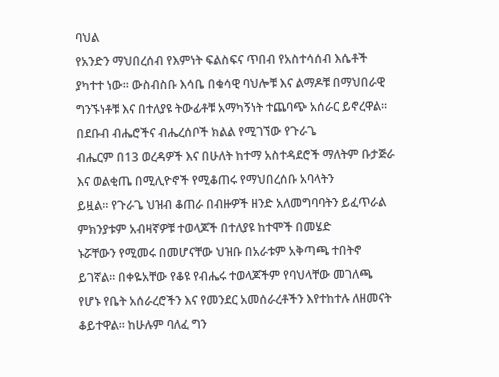ባህል
የአንድን ማህበረሰብ የእምነት ፍልስፍና ጥበብ የአስተሳሰብ እሴቶች ያካተተ ነው። ውስብስቡ እሳቤ በቁሳዊ ባህሎቹ እና ልማዶቹ በማህበራዊ
ግንኙነቶቹ እና በተለያዩ ትውፊቶቹ አማካኝነት ተጨባጭ አሰራር ይኖረዋል። በደቡብ ብሔሮችና ብሔረሰቦች ክልል የሚገኘው የጉራጌ
ብሔርም በ13 ወረዳዎች እና በሁለት ከተማ አስተዳደሮች ማለትም ቡታጅራ እና ወልቂጤ በሚሊዮኖች የሚቆጠሩ የማህበረሰቡ አባላትን
ይዟል። የጉራጌ ህዝብ ቆጠራ በብዙዎች ዘንድ አለመግባባትን ይፈጥራል ምክንያቱም አብዛኛዎቹ ተወላጆች በተለያዩ ከተሞች በመሄድ
ኑሯቸውን የሚመሩ በመሆናቸው ህዝቡ በአራቱም አቅጣጫ ተበትኖ ይገኛል። በቀዬአቸው የቆዩ የብሔሩ ተወላጆችም የባህላቸው መገለጫ
የሆኑ የቤት አሰራረሮችን እና የመንደር አመሰራረቶችን እየተከተሉ ለዘመናት ቆይተዋል። ከሁሉም ባለፈ ግን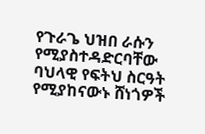የጉራጌ ህዝበ ራሱን
የሚያስተዳድርባቸው ባህላዊ የፍትህ ስርዓት የሚያከናውኑ ሸነጎዎች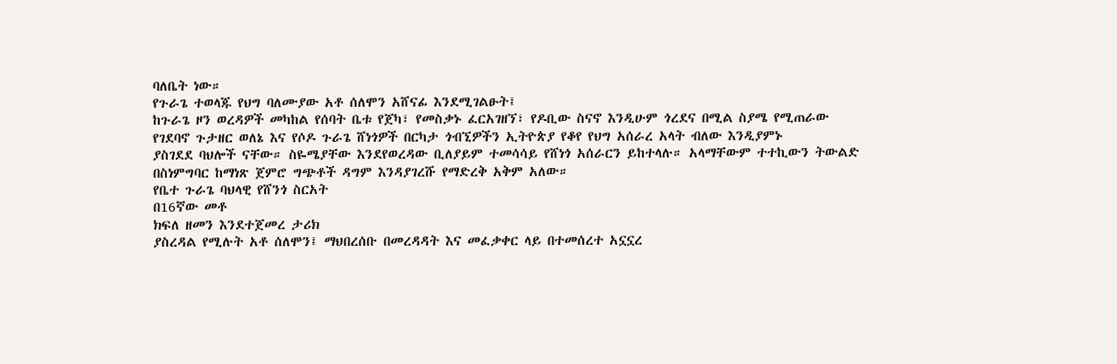ባለቤት ነው።
የጉራጌ ተወላጁ የህግ ባለሙያው አቶ ሰለሞን አሸናፊ እንደሚገልፁት፤
ከጉራጌ ዞን ወረዳዎች መካከል የሰባት ቤቱ የጀካ፣ የመስቃኑ ፈርአገዘኘ፣ የዶቢው ስናኖ እንዲሁም ጎረደና በሚል ስያሜ የሚጠራው
የገደባኖ ጉታዘር ወለኔ እና የሶዶ ጉራጌ ሸነጎዎች በርካታ ጎብኚዎችን ኢትዮጵያ የቆየ የህግ አሰራረ አላት ብለው እንዲያምኑ
ያስገደደ ባህሎች ናቸው። ስዬሜያቸው እንደየወረዳው ቢለያይም ተመሳሳይ የሸነጎ አሰራርን ይከተላሉ። አላማቸውም ተተኪውን ትውልድ
በስነምግባር ከማነጽ ጀምሮ ግጭቶች ዳግም እንዳያገረሹ የማድረቅ አቅም አለው።
የቤተ ጉራጌ ባህላዊ የሸንጎ ስርአት
በ16ኛው መቶ
ክፍለ ዘመን እንደተጀመረ ታሪክ
ያስረዳል የሚሉት አቶ ሰለሞን፤ ማህበረሰቡ በመረዳዳት እና መፈቃቀር ላይ በተመሰረተ አኗኗረ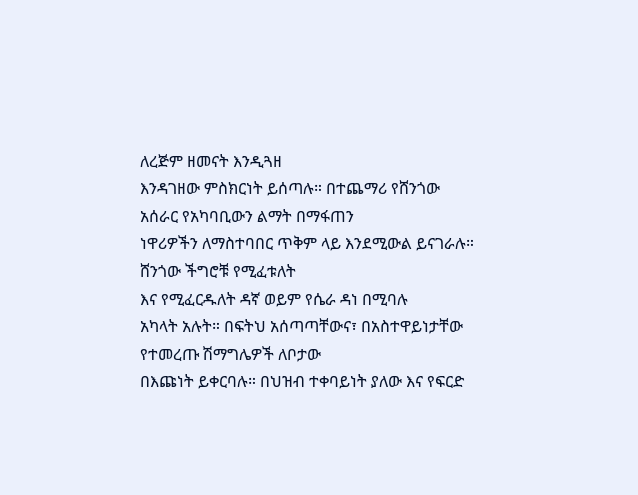ለረጅም ዘመናት እንዲጓዘ
እንዳገዘው ምስክርነት ይሰጣሉ። በተጨማሪ የሸንጎው አሰራር የአካባቢውን ልማት በማፋጠን
ነዋሪዎችን ለማስተባበር ጥቅም ላይ እንደሚውል ይናገራሉ።
ሸንጎው ችግሮቹ የሚፈቱለት
እና የሚፈርዱለት ዳኛ ወይም የሴራ ዳነ በሚባሉ
አካላት አሉት። በፍትህ አሰጣጣቸውና፣ በአስተዋይነታቸው የተመረጡ ሽማግሌዎች ለቦታው
በእጩነት ይቀርባሉ። በህዝብ ተቀባይነት ያለው እና የፍርድ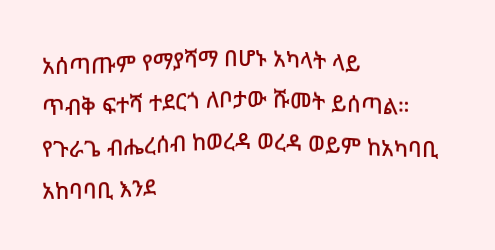አሰጣጡም የማያሻማ በሆኑ አካላት ላይ
ጥብቅ ፍተሻ ተደርጎ ለቦታው ሹመት ይሰጣል።
የጉራጌ ብሔረሰብ ከወረዳ ወረዳ ወይም ከአካባቢ አከባባቢ እንደ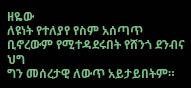ዘዬው
ለዩነት የተለያየ የስም አሰጣጥ ቢኖረውም የሚተዳደሩበት የሸንጎ ደንብና ህግ
ግን መሰረታዊ ለውጥ አይታይበትም።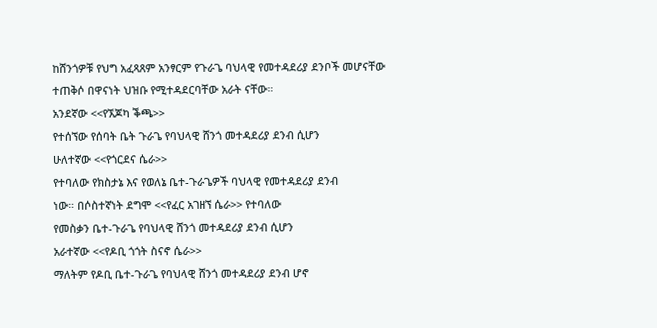ከሸንጎዎቹ የህግ አፈጻጸም አንፃርም የጉራጌ ባህላዊ የመተዳደሪያ ደንቦች መሆናቸው
ተጠቅሶ በዋናነት ህዝቡ የሚተዳደርባቸው አራት ናቸው።
አንደኛው <<የኧጆካ ቕጫ>>
የተሰኘው የሰባት ቤት ጉራጌ የባህላዊ ሸንጎ መተዳደሪያ ደንብ ሲሆን
ሁለተኛው <<የጎርደና ሴራ>>
የተባለው የክስታኔ እና የወለኔ ቤተ-ጉራጌዎች ባህላዊ የመተዳደሪያ ደንብ
ነው። በሶስተኛነት ደግሞ <<የፈር አገዘኘ ሴራ>> የተባለው
የመስቃን ቤተ-ጉራጌ የባህላዊ ሸንጎ መተዳደሪያ ደንብ ሲሆን
አራተኛው <<የዶቢ ጎጎት ስናኖ ሴራ>>
ማለትም የዶቢ ቤተ-ጉራጌ የባህላዊ ሸንጎ መተዳደሪያ ደንብ ሆኖ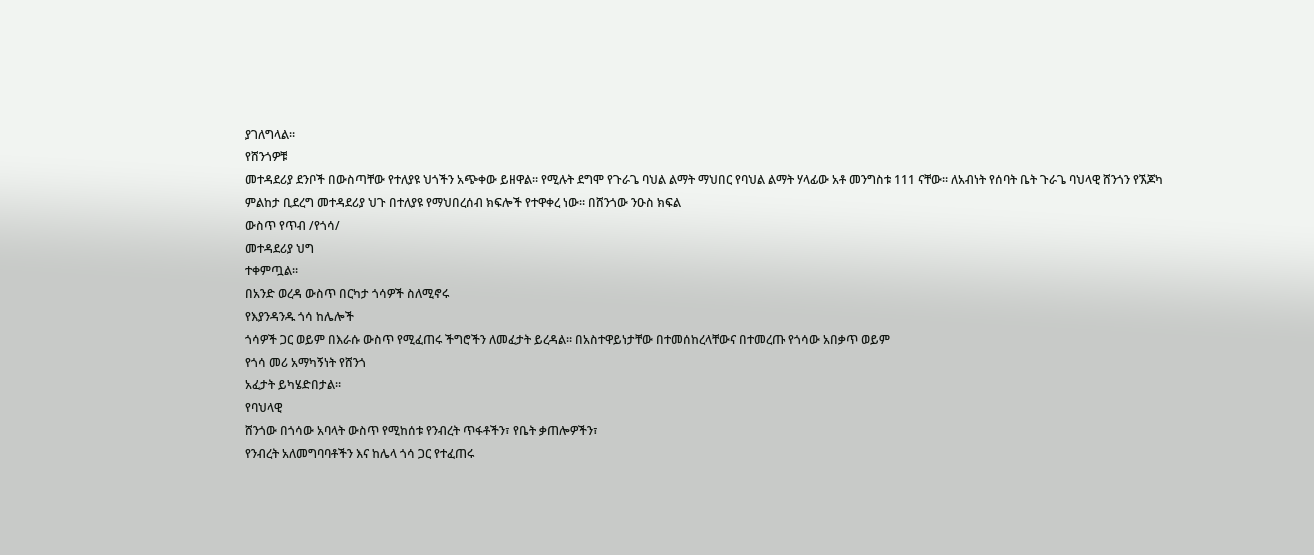ያገለግላል።
የሸንጎዎቹ
መተዳደሪያ ደንቦች በውስጣቸው የተለያዩ ህጎችን አጭቀው ይዘዋል። የሚሉት ደግሞ የጉራጌ ባህል ልማት ማህበር የባህል ልማት ሃላፊው አቶ መንግስቱ 111 ናቸው። ለአብነት የሰባት ቤት ጉራጌ ባህላዊ ሸንጎን የኧጆካ
ምልከታ ቢደረግ መተዳደሪያ ህጉ በተለያዩ የማህበረሰብ ክፍሎች የተዋቀረ ነው። በሸንጎው ንዑስ ክፍል
ውስጥ የጥብ /የጎሳ/
መተዳደሪያ ህግ
ተቀምጧል።
በአንድ ወረዳ ውስጥ በርካታ ጎሳዎች ስለሚኖሩ
የእያንዳንዱ ጎሳ ከሌሎች
ጎሳዎች ጋር ወይም በእራሱ ውስጥ የሚፈጠሩ ችግሮችን ለመፈታት ይረዳል። በአስተዋይነታቸው በተመሰከረላቸውና በተመረጡ የጎሳው አበቃጥ ወይም
የጎሳ መሪ አማካኝነት የሸንጎ
አፈታት ይካሄድበታል።
የባህላዊ
ሸንጎው በጎሳው አባላት ውስጥ የሚከሰቱ የንብረት ጥፋቶችን፣ የቤት ቃጠሎዎችን፣
የንብረት አለመግባባቶችን እና ከሌላ ጎሳ ጋር የተፈጠሩ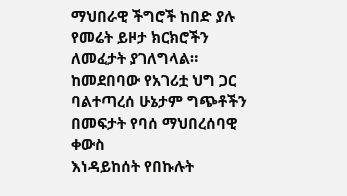ማህበራዊ ችግሮች ከበድ ያሉ የመሬት ይዞታ ክርክሮችን
ለመፈታት ያገለግላል። ከመደበባው የአገሪቷ ህግ ጋር ባልተጣረሰ ሁኔታም ግጭቶችን በመፍታት የባሰ ማህበረሰባዊ ቀውስ
እነዳይከሰት የበኩሉት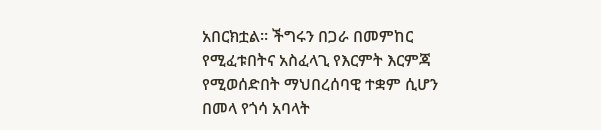አበርክቷል። ችግሩን በጋራ በመምከር የሚፈቱበትና አስፈላጊ የእርምት እርምጃ የሚወሰድበት ማህበረሰባዊ ተቋም ሲሆን በመላ የጎሳ አባላት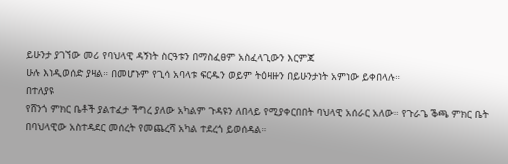ይሁንታ ያገኘው መሪ የባህላዊ ዳኝነት ስርዓቱን በማስፈፀም አስፈላጊውን እርምጃ
ሁሉ እነዲወሰድ ያዛል። በመሆኑም የጊሳ አባላቱ ፍርዱን ወይም ትዕዛዙን በይሁንታነት አምነው ይቀበላሉ።
በተለያዩ
የሸንጎ ምክር ቤቶች ያልተፈታ ችግረ ያለው አካልም ጉዳዩን ለበላይ የሚያቀርበበት ባህላዊ አሰራር አለው። የጉራጌ ቕጫ ምክር ቤት
በባህላዊው አስተዳደር መሰረት የመጨረሻ አካል ተደረጎ ይወሰዳል።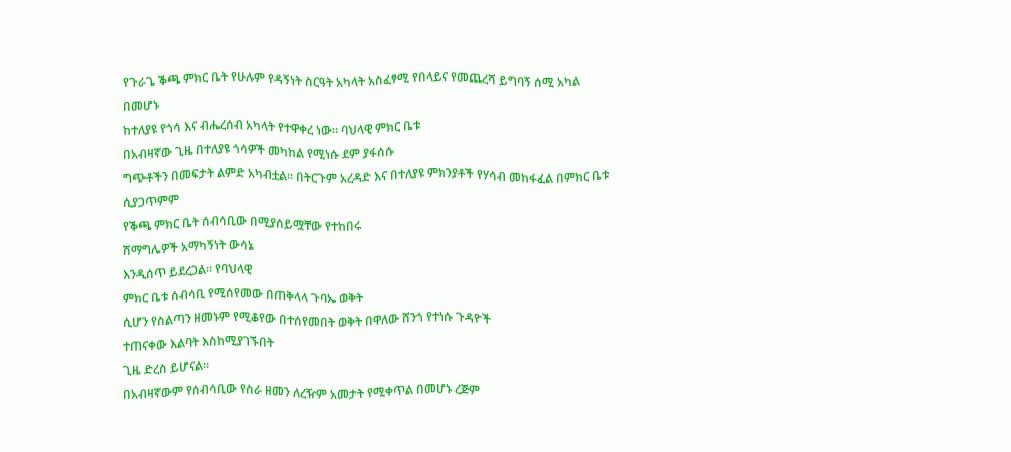የጉራጌ ቕጫ ምክር ቤት የሁሉም የዳኝነት ስርዓት አካላት አስፈፃሚ የበላይና የመጨረሻ ይግባኝ ሰሚ አካል በመሆኑ
ከተለያዩ የጎሳ እና ብሔረሰብ አካላት የተዋቀረ ነው። ባህላዊ ምክር ቤቱ
በአብዛኛው ጊዜ በተለያዩ ጎሳዎች መካከል የሚነሱ ደም ያፋሰሱ
ግጭቶችን በመፍታት ልምድ አካብቷል። በትርጉም አረዳድ እና በተለያዩ ምክንያቶች የሃሳብ መከፋፈል በምክር ቤቱ ሲያጋጥምም
የቕጫ ምክር ቤት ሰብሳቢው በሚያሰይሟቸው የተከበሩ
ሽማግሌዎች አማካኝነት ውሳኔ
እንዲሰጥ ይደረጋል። የባህላዊ
ምክር ቤቱ ሰብሳቢ የሚሰየመው በጠቅላላ ጉባኤ ወቅት
ሲሆን የስልጣን ዘመኑም የሚቆየው በተሰየመበት ወቅት በዋለው ሸንጎ የተነሱ ጉዳዮች
ተጠናቀው እልባት እስከሚያገኙበት
ጊዜ ድረስ ይሆናል።
በአብዛኛውም የሰብሳቢው የስራ ዘመን ለረዥም አመታት የሚቀጥል በመሆኑ ረጅም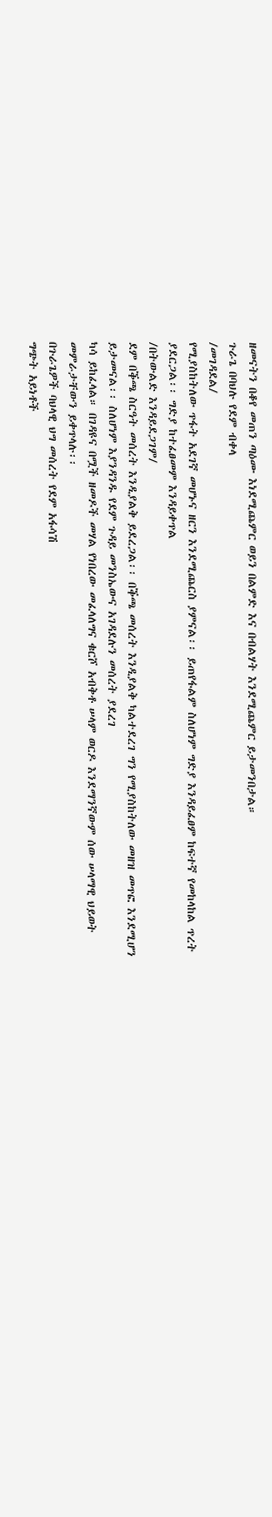ዘመናትን በቆየ መጠን ጣዕሙ እነደሚጨምር ወይን በልምድ እና በብልሃት እንደሚጨምር ይታመንበታል።
ጉራጌ በባህሉ የደም ብቀላ
/መገዳደል/
የሚያስከትለው ጥፋት አደገኛ መሆኑና ዘርን እንደሚጨርስ ያምናል፡፡ ይጠየፋልም ስለሆነም ግድያ እንዳይፈፀም ከፍተኛ የመከላከል ጥረት ያደርጋል፡፡ ግድያ ከተፈፀመም እንዳይቀጥል
/በትውልድ እንዳይደጋገም/
ደም በቕጫ ስርዓት መሰረት እንዲያልቅ ይደረጋል፡፡ በቕጫ መሰረት እንዲያልቅ ካልተደረገ ግን የሚያስከትለው መዘዝ መጥፎ እንደሚሆን ይታመናል፡፡ ስለሆነም እያንዳንዱ የደም ጉዳይ መንስኤውና አገዳደሉን መሰረት ያደረገ
ካሳ ይከፈላል። በገዳዩና በሟች ዘመዶች መሃል የነበረው መፈላለግና ቁርሾ አብቅቶ ሠላም ወርዶ እንደማንኛውም ሰው ሠላማዊ ህይወት መምራታቸውን ይቀጥላሉ፡፡
በጉራጌዎች ባህላዊ ህግ መሰረት የደም አፋሳሽ
ግጭት አይነቶች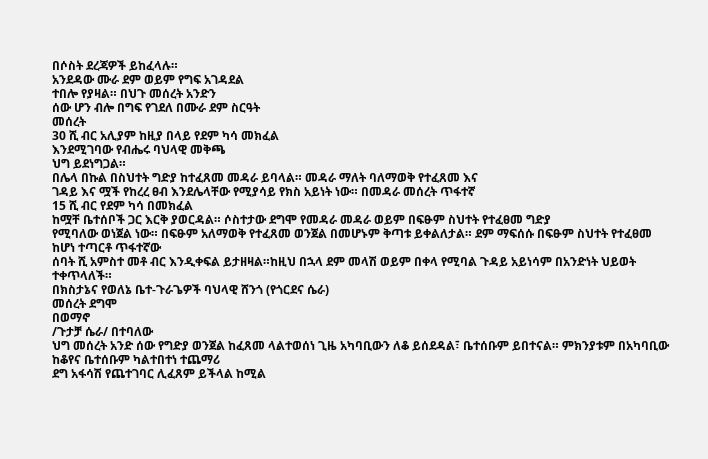በሶስት ደረጃዎች ይከፈላሉ።
አንደዳው ሙራ ደም ወይም የግፍ አገዳደል
ተበሎ የያዛል። በህጉ መሰረት አንድን
ሰው ሆን ብሎ በግፍ የገደለ በሙራ ደም ስርዓት
መሰረት
30 ሺ ብር አሊያም ከዚያ በላይ የደም ካሳ መክፈል
እንደሚገባው የብሔሩ ባህላዊ መቅጫ
ህግ ይደነግጋል።
በሌላ በኩል በስህተት ግድያ ከተፈጸመ መዳራ ይባላል። መዳራ ማለት ባለማወቅ የተፈጸመ እና
ገዳይ እና ሟች የከረረ ፀብ እንደሌላቸው የሚያሳይ የክስ አይነት ነው። በመዳራ መሰረት ጥፋተኛ
15 ሺ ብር የደም ካሳ በመክፈል
ከሟቸ ቤተሰቦች ጋር እርቅ ያወርዳል። ሶስተታው ደግሞ የመዳራ መዳራ ወይም በፍፁም ስህተት የተፈፀመ ግድያ
የሚባለው ወነጀል ነው። በፍፁም አለማወቅ የተፈጸመ ወንጀል በመሆኑም ቅጣቱ ይቀልለታል። ደም ማፍሰሱ በፍፁም ስህተት የተፈፀመ
ከሆነ ተጣርቶ ጥፋተኛው
ሰባት ሺ አምስተ መቶ ብር እንዲቀፍል ይታዘዛል።ከዚህ በኋላ ደም መላሽ ወይም በቀላ የሚባል ጉዳይ አይነሳም በአንድነት ህይወት
ተቀጥላለች።
በክስታኔና የወለኔ ቤተ-ጉራጌዎች ባህላዊ ሸንጎ (የጎርደና ሴራ)
መሰረት ደግሞ
በወማኖ
/ጉታቻ ሴራ/ በተባለው
ህግ መሰረት አንድ ሰው የግድያ ወንጀል ከፈጸመ ላልተወሰነ ጊዜ አካባቢውን ለቆ ይሰደዳል፣ ቤተሰቡም ይበተናል። ምክንያቱም በአካባቢው ከቆየና ቤተሰቡም ካልተበተነ ተጨማሪ
ደግ አፋሳሽ የጨተገባር ሊፈጸም ይችላል ከሚል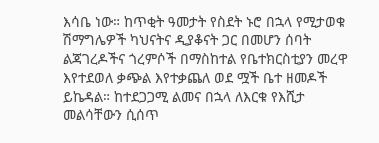እሳቤ ነው። ከጥቂት ዓመታት የስደት ኑሮ በኋላ የሚታወቁ ሽማግሌዎች ካህናትና ዲያቆናት ጋር በመሆን ሰባት ልጃገረዶችና ጎረምሶች በማስከተል የቤተክርስቲያን መረዋ እየተደወለ ቃጭል እየተቃጨለ ወደ ሟች ቤተ ዘመዶች
ይኬዳል። ከተደጋጋሚ ልመና በኋላ ለእርቁ የእሺታ መልሳቸውን ሲሰጥ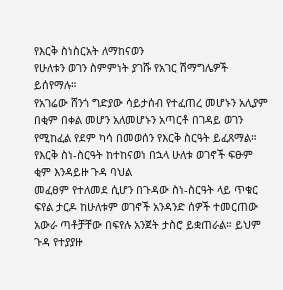የእርቅ ስነስርአት ለማከናወን
የሁለቱን ወገን ስምምነት ያገሹ የአገር ሽማግሌዎች ይሰየማሉ።
የአገሬው ሸንጎ ግድያው ሳይታሰብ የተፈጠረ መሆኑን አሊያም በቂም በቀል መሆን አለመሆኑን አጣርቶ በገዳይ ወገን የሚከፈል የደም ካሳ በመወሰን የእርቅ ስርዓት ይፈጸማል።
የእርቅ ስነ-ስርዓት ከተከናወነ በኋላ ሁለቱ ወገኖች ፍፁም ቂም እንዳይዙ ጉዳ ባህል
መፈፀም የተለመደ ሲሆን በጉዳው ስነ-ስርዓት ላይ ጥቁር ፍየል ታርዶ ከሁለቱም ወገኖች አንዳንድ ሰዎች ተመርጠው አውራ ጣቶቻቸው በፍየሉ አንጀት ታስሮ ይቋጠራል። ይህም ጉዳ የተያያዙ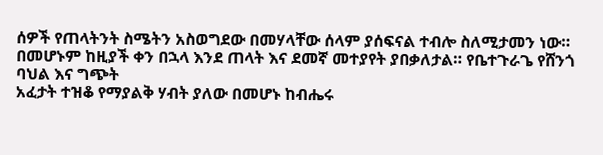ሰዎች የጠላትንት ስሜትን አስወግደው በመሃላቸው ሰላም ያሰፍናል ተብሎ ስለሚታመን ነው።
በመሆኑም ከዚያች ቀን በኋላ እንደ ጠላት እና ደመኛ መተያየት ያበቃለታል። የቤተጉራጌ የሸንጎ ባህል እና ግጭት
አፈታት ተዝቆ የማያልቅ ሃብት ያለው በመሆኑ ከብሔሩ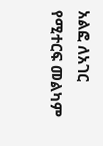አልፎ ለአገር የሚተርፍ መልካም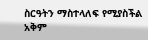ስርዓትን ማስተላለፍ የሚያስችል አቅም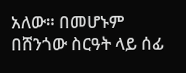አለው። በመሆኑም በሸንጎው ስርዓት ላይ ሰፊ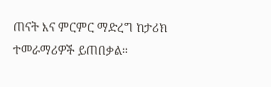ጠናት እና ምርምር ማድረግ ከታሪክ ተመራማሪዎች ይጠበቃል።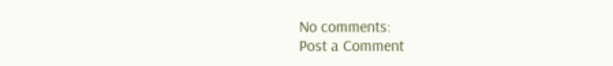No comments:
Post a Comment